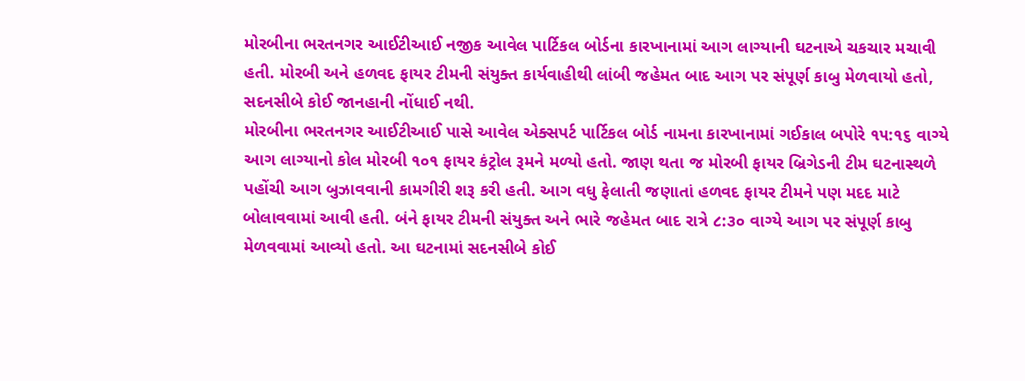મોરબીના ભરતનગર આઈટીઆઈ નજીક આવેલ પાર્ટિકલ બોર્ડના કારખાનામાં આગ લાગ્યાની ઘટનાએ ચકચાર મચાવી હતી. મોરબી અને હળવદ ફાયર ટીમની સંયુક્ત કાર્યવાહીથી લાંબી જહેમત બાદ આગ પર સંપૂર્ણ કાબુ મેળવાયો હતો, સદનસીબે કોઈ જાનહાની નોંધાઈ નથી.
મોરબીના ભરતનગર આઈટીઆઈ પાસે આવેલ એક્સપર્ટ પાર્ટિકલ બોર્ડ નામના કારખાનામાં ગઈકાલ બપોરે ૧૫:૧૬ વાગ્યે આગ લાગ્યાનો કોલ મોરબી ૧૦૧ ફાયર કંટ્રોલ રૂમને મળ્યો હતો. જાણ થતા જ મોરબી ફાયર બ્રિગેડની ટીમ ઘટનાસ્થળે પહોંચી આગ બુઝાવવાની કામગીરી શરૂ કરી હતી. આગ વધુ ફેલાતી જણાતાં હળવદ ફાયર ટીમને પણ મદદ માટે બોલાવવામાં આવી હતી. બંને ફાયર ટીમની સંયુક્ત અને ભારે જહેમત બાદ રાત્રે ૮:૩૦ વાગ્યે આગ પર સંપૂર્ણ કાબુ મેળવવામાં આવ્યો હતો. આ ઘટનામાં સદનસીબે કોઈ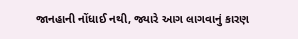જાનહાની નોંધાઈ નથી, જ્યારે આગ લાગવાનું કારણ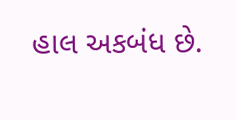હાલ અકબંધ છે.